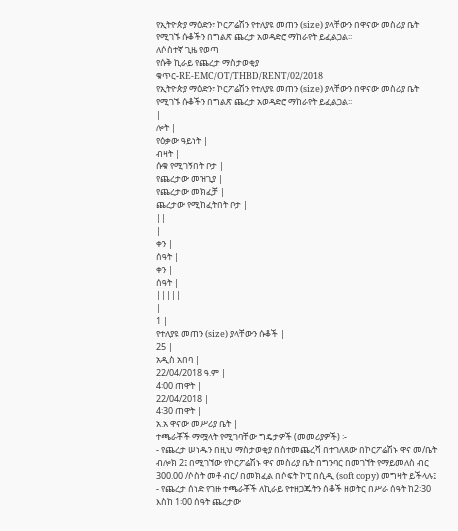የኢትዮጵያ ማዕድን፣ ኮርፖሬሽን የተለያዩ መጠን (size) ያላቸውን በዋናው መስሪያ ቤት የሚገኙ ሱቆችን በግልጽ ጨረታ አወዳድሮ ማከራየት ይፈልጋል፡፡
ለሶስተኛ ጊዜ የወጣ
የሱቅ ኪራይ የጨረታ ማስታወቂያ
ቁጥር-RE-EMC/OT/THBD/RENT/02/2018
የኢትዮጵያ ማዕድን፣ ኮርፖሬሽን የተለያዩ መጠን (size) ያላቸውን በዋናው መስሪያ ቤት የሚገኙ ሱቆችን በግልጽ ጨረታ አወዳድሮ ማከራየት ይፈልጋል፡፡
|
ሎት |
የዕቃው ዓይነት |
ብዛት |
ሱቁ የሚገኝበት ቦታ |
የጨረታው መዝጊያ |
የጨረታው መክፈቻ |
ጨረታው የሚከፈትበት ቦታ |
||
|
ቀን |
ሰዓት |
ቀን |
ሰዓት |
|||||
|
1 |
የተለያዩ መጠን (size) ያላቸውን ሱቆች |
25 |
አዲስ አበባ |
22/04/2018 ዓ.ም |
4፡00 ጠዋት |
22/04/2018 |
4፡30 ጠዋት |
አ.አ ዋናው መሥሪያ ቤት |
ተጫራቾች ማሟላት የሚገባቸው ግዴታዎች (መመሪያዎች) ፡-
- የጨረታ ሠነዱን በዚህ ማስታወቂያ በስተመጨረሻ በተገለጸው በኮርፖሬሽኑ ዋና መ/ቤት ብሎክ 2፤ በሚገኘው የኮርፖሬሽኑ ዋና መስሪያ ቤት በግንባር በመገኘት የማይመለስ ብር 300.00 /ሶስት መቶ ብር/ በመክፈል በሶፍት ኮፒ በሲዲ (soft copy) መግዛት ይችላሉ፤
- የጨረታ ሰነድ የገዙ ተጫራቾች ለኪራይ የተዘጋጁትን ሰቆች ዘወትር በሥራ ሰዓት ከ2፡30 እስከ 1፡00 ሰዓት ጨረታው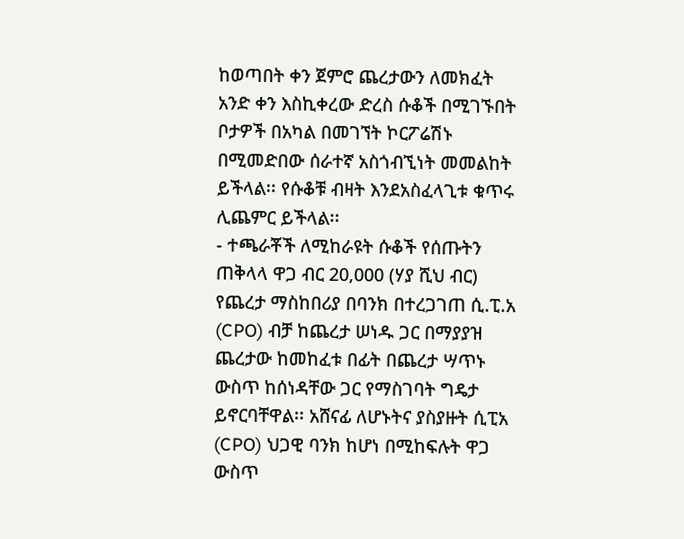ከወጣበት ቀን ጀምሮ ጨረታውን ለመክፈት አንድ ቀን እስኪቀረው ድረስ ሱቆች በሚገኙበት ቦታዎች በአካል በመገኘት ኮርፖሬሽኑ በሚመድበው ሰራተኛ አስጎብኚነት መመልከት ይችላል፡፡ የሱቆቹ ብዛት እንደአስፈላጊቱ ቁጥሩ ሊጨምር ይችላል፡፡
- ተጫራቾች ለሚከራዩት ሱቆች የሰጡትን ጠቅላላ ዋጋ ብር 20,000 (ሃያ ሺህ ብር) የጨረታ ማስከበሪያ በባንክ በተረጋገጠ ሲ.ፒ.አ (CPO) ብቻ ከጨረታ ሠነዱ ጋር በማያያዝ ጨረታው ከመከፈቱ በፊት በጨረታ ሣጥኑ ውስጥ ከሰነዳቸው ጋር የማስገባት ግዴታ ይኖርባቸዋል፡፡ አሸናፊ ለሆኑትና ያስያዙት ሲፒአ (CPO) ህጋዊ ባንክ ከሆነ በሚከፍሉት ዋጋ ውስጥ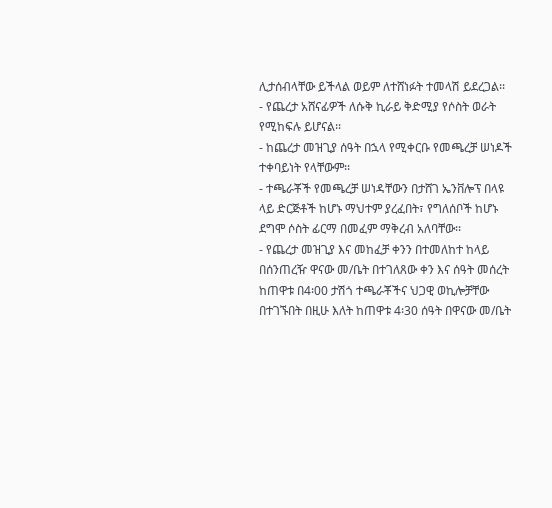ሊታሰብላቸው ይችላል ወይም ለተሸነፉት ተመላሽ ይደረጋል፡፡
- የጨረታ አሸናፊዎች ለሱቅ ኪራይ ቅድሚያ የሶስት ወራት የሚከፍሉ ይሆናል፡፡
- ከጨረታ መዝጊያ ሰዓት በኋላ የሚቀርቡ የመጫረቻ ሠነዶች ተቀባይነት የላቸውም፡፡
- ተጫራቾች የመጫረቻ ሠነዳቸውን በታሸገ ኤንቨሎፕ በላዩ ላይ ድርጅቶች ከሆኑ ማህተም ያረፈበት፣ የግለሰቦች ከሆኑ ደግሞ ሶስት ፊርማ በመፈም ማቅረብ አለባቸው፡፡
- የጨረታ መዝጊያ እና መከፈቻ ቀንን በተመለከተ ከላይ በሰንጠረዥ ዋናው መ/ቤት በተገለጸው ቀን እና ሰዓት መሰረት ከጠዋቱ በ4፡00 ታሽጎ ተጫራቾችና ህጋዊ ወኪሎቻቸው በተገኙበት በዚሁ እለት ከጠዋቱ 4፡30 ሰዓት በዋናው መ/ቤት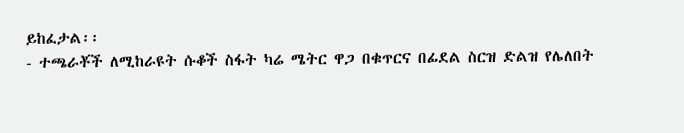ይከፈታል፡፡
- ተጫራቾች ለሚከራዩት ሱቆች ስፋት ካሬ ሜትር ዋጋ በቁጥርና በፊደል ስርዝ ድልዝ የሌለበት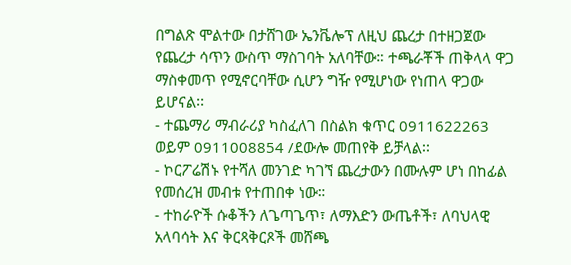በግልጽ ሞልተው በታሸገው ኤንቬሎፕ ለዚህ ጨረታ በተዘጋጀው የጨረታ ሳጥን ውስጥ ማስገባት አለባቸው። ተጫራቾች ጠቅላላ ዋጋ ማስቀመጥ የሚኖርባቸው ሲሆን ግዥ የሚሆነው የነጠላ ዋጋው ይሆናል፡፡
- ተጨማሪ ማብራሪያ ካስፈለገ በስልክ ቁጥር 0911622263 ወይም 0911008854 /ደውሎ መጠየቅ ይቻላል፡፡
- ኮርፖሬሽኑ የተሻለ መንገድ ካገኘ ጨረታውን በሙሉም ሆነ በከፊል የመሰረዝ መብቱ የተጠበቀ ነው።
- ተከራዮች ሱቆችን ለጌጣጌጥ፣ ለማእድን ውጤቶች፣ ለባህላዊ አላባሳት እና ቅርጻቅርጾች መሸጫ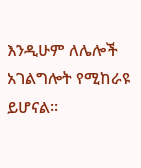እንዲሁም ለሌሎች አገልግሎት የሚከራዩ ይሆናል፡፡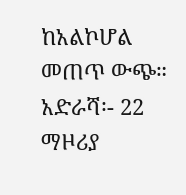ከአልኮሆል መጠጥ ውጭ።
አድራሻ፡- 22 ማዞሪያ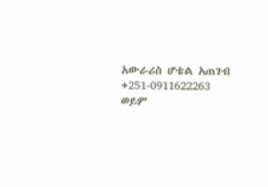አውራሪስ ሆቴል አጠገብ
+251-0911622263 ወይም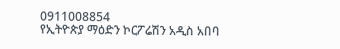0911008854
የኢትዮጵያ ማዕድን ኮርፖሬሽን አዲስ አበባ